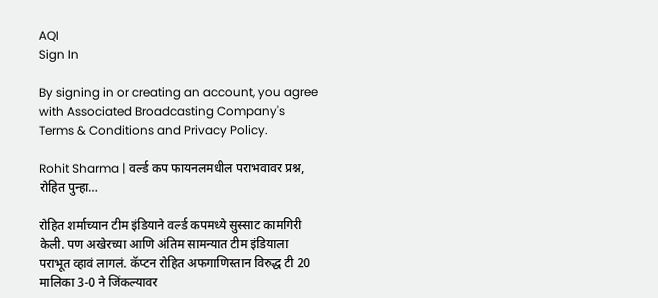AQI
Sign In

By signing in or creating an account, you agree with Associated Broadcasting Company's Terms & Conditions and Privacy Policy.

Rohit Sharma | वर्ल्ड कप फायनलमधील पराभवावर प्रश्न, रोहित पुन्हा…

रोहित शर्माच्यान टीम इंडियाने वर्ल्ड कपमध्ये सुस्साट कामगिरी केली. पण अखेरच्या आणि अंतिम सामन्यात टीम इंडियाला पराभूत व्हावं लागलं. कॅप्टन रोहित अफगाणिस्तान विरुद्ध टी 20 मालिका 3-0 ने जिंकल्यावर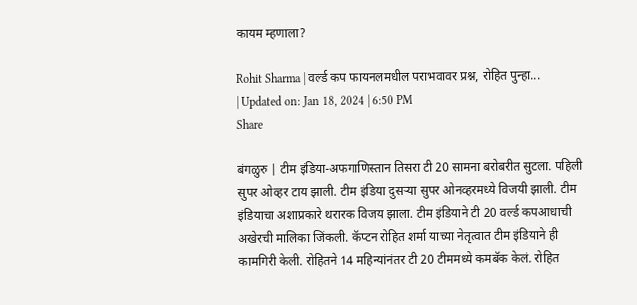कायम म्हणाला?

Rohit Sharma | वर्ल्ड कप फायनलमधील पराभवावर प्रश्न, रोहित पुन्हा...
| Updated on: Jan 18, 2024 | 6:50 PM
Share

बंगळुरु | टीम इंडिया-अफगाणिस्तान तिसरा टी 20 सामना बरोबरीत सुटला. पहिली सुपर ओव्हर टाय झाली. टीम इंडिया दुसऱ्या सुपर ओनव्हरमध्ये विजयी झाली. टीम इंडियाचा अशाप्रकारे थरारक विजय झाला. टीम इंडियाने टी 20 वर्ल्ड कपआधाची अखेरची मालिका जिंकली. कॅप्टन रोहित शर्मा याच्या नेतृत्वात टीम इंडियाने ही कामगिरी केली. रोहितने 14 महिन्यांनंतर टी 20 टीममध्ये कमबॅक केलं. रोहित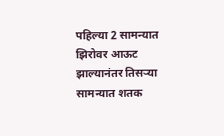पहिल्या 2 सामन्यात झिरोवर आऊट झाल्यानंतर तिसऱ्या सामन्यात शतक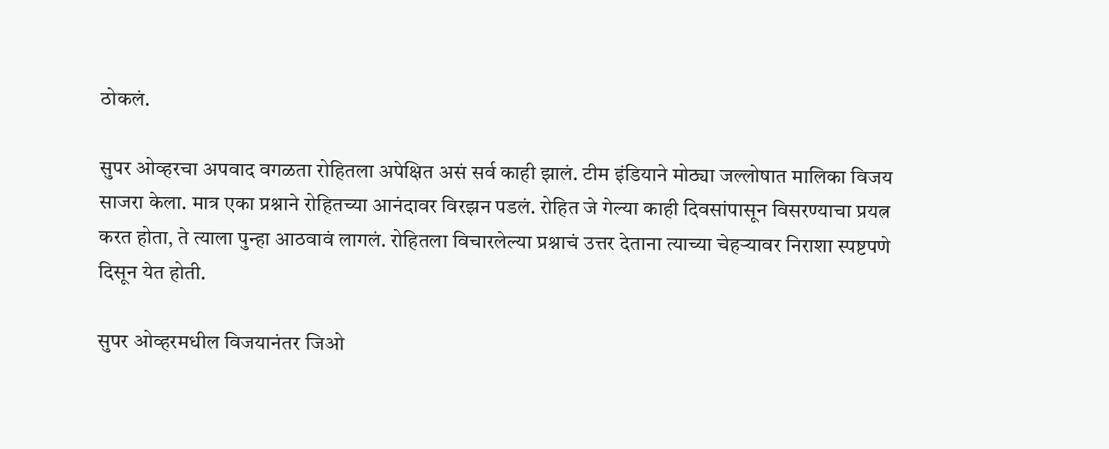ठोकलं.

सुपर ओव्हरचा अपवाद वगळता रोहितला अपेक्षित असं सर्व काही झालं. टीम इंडियाने मोठ्या जल्लोषात मालिका विजय साजरा केला. मात्र एका प्रश्नाने रोहितच्या आनंदावर विरझन पडलं. रोहित जे गेल्या काही दिवसांपासून विसरण्याचा प्रयत्न करत होता, ते त्याला पुन्हा आठवावं लागलं. रोहितला विचारलेल्या प्रश्नाचं उत्तर देताना त्याच्या चेहऱ्यावर निराशा स्पष्टपणे दिसून येत होती.

सुपर ओव्हरमधील विजयानंतर जिओ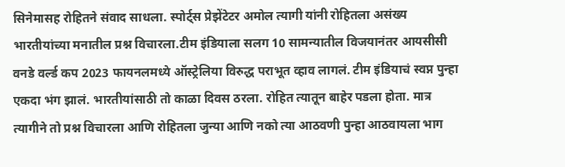सिनेमासह रोहितने संवाद साधला. स्पोर्ट्स प्रेझेंटेटर अमोल त्यागी यांनी रोहितला असंख्य भारतीयांच्या मनातील प्रश्न विचारला.टीम इंडियाला सलग 10 सामन्यातील विजयानंतर आयसीसी वनडे वर्ल्ड कप 2023 फायनलमध्ये ऑस्ट्रेलिया विरुद्ध पराभूत व्हाव लागलं. टीम इंडियाचं स्वप्न पुन्हा एकदा भंग झालं. भारतीयांसाठी तो काळा दिवस ठरला. रोहित त्यातून बाहेर पडला होता. मात्र त्यागीने तो प्रश्न विचारला आणि रोहितला जुन्या आणि नको त्या आठवणी पुन्हा आठवायला भाग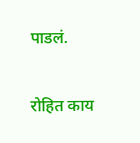पाडलं.

रोहित काय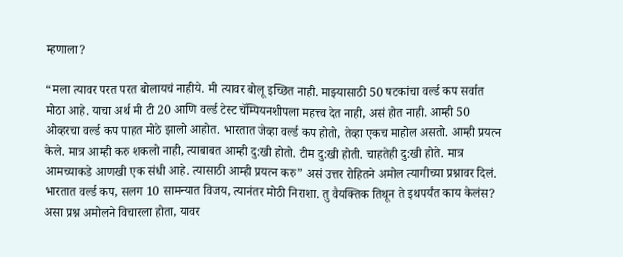म्हणाला?

“मला त्यावर परत परत बोलायचं नाहीये. मी त्यावर बोलू इच्छित नाही. माझ्यासाठी 50 षटकांचा वर्ल्ड कप सर्वात मोठा आहे. याचा अर्थ मी टी 20 आणि वर्ल्ड टेस्ट चॅम्पियनशीपला महत्त्व देत नाही, असं होत नाही. आम्ही 50 ओव्हरचा वर्ल्ड कप पाहत मोठे झालो आहोत. भारतात जेव्हा वर्ल्ड कप होतो, तेव्हा एकच माहोल असतो. आम्ही प्रयत्न केले. मात्र आम्ही करु शकलो नाही, त्याबाबत आम्ही दु:खी होतो. टीम दु:खी होती. चाहतेही दु:खी होते. मात्र आमच्याकडे आणखी एक संधी आहे. त्यासाठी आम्ही प्रयत्न करु” असं उत्तर रोहितने अमोल त्यागीच्या प्रश्नावर दिलं. भारतात वर्ल्ड कप, सलग 10 सामन्यात विजय, त्यानंतर मोठी निराशा. तु वैयक्तिक तिथून ते इथपर्यंत काय केलंस? असा प्रश्न अमोलने विचारला होता, यावर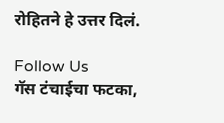रोहितने हे उत्तर दिलं.

Follow Us
गॅस टंचाईचा फटका,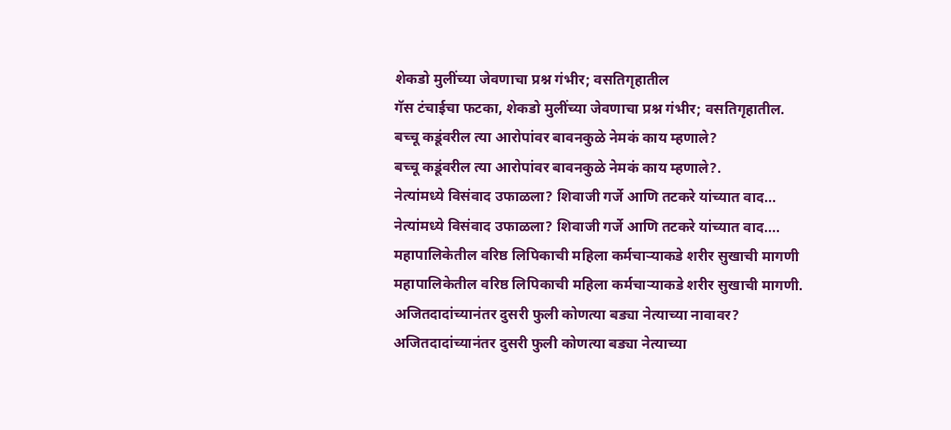शेकडो मुलींच्या जेवणाचा प्रश्न गंभीर; वसतिगृहातील
गॅस टंचाईचा फटका, शेकडो मुलींच्या जेवणाचा प्रश्न गंभीर; वसतिगृहातील.
बच्चू कडूंवरील त्या आरोपांवर बावनकुळे नेमकं काय म्हणाले?
बच्चू कडूंवरील त्या आरोपांवर बावनकुळे नेमकं काय म्हणाले?.
नेत्यांमध्ये विसंवाद उफाळला? शिवाजी गर्जे आणि तटकरे यांच्यात वाद...
नेत्यांमध्ये विसंवाद उफाळला? शिवाजी गर्जे आणि तटकरे यांच्यात वाद....
महापालिकेतील वरिष्ठ लिपिकाची महिला कर्मचाऱ्याकडे शरीर सुखाची मागणी
महापालिकेतील वरिष्ठ लिपिकाची महिला कर्मचाऱ्याकडे शरीर सुखाची मागणी.
अजितदादांच्यानंतर दुसरी फुली कोणत्या बड्या नेत्याच्या नावावर?
अजितदादांच्यानंतर दुसरी फुली कोणत्या बड्या नेत्याच्या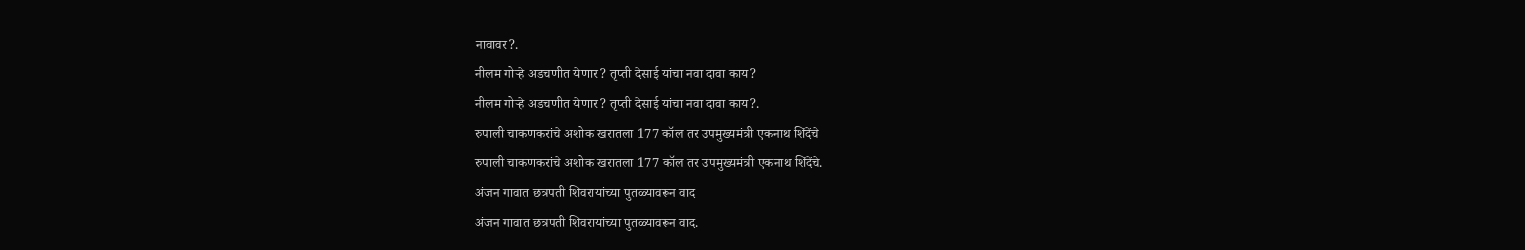नावावर?.
नीलम गोऱ्हे अडचणीत येणार? तृप्ती देसाई यांचा नवा दावा काय?
नीलम गोऱ्हे अडचणीत येणार? तृप्ती देसाई यांचा नवा दावा काय?.
रुपाली चाकणकरांचे अशोक खरातला 177 कॉल तर उपमुख्यमंत्री एकनाथ शिंदेंचे
रुपाली चाकणकरांचे अशोक खरातला 177 कॉल तर उपमुख्यमंत्री एकनाथ शिंदेंचे.
अंजन गावात छत्रपती शिवरायांच्या पुतळ्यावरून वाद
अंजन गावात छत्रपती शिवरायांच्या पुतळ्यावरून वाद.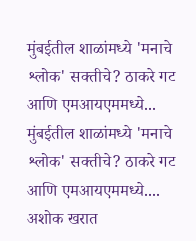मुंबईतील शाळांमध्ये 'मनाचे श्लोक' सक्तीचे? ठाकरे गट आणि एमआयएममध्ये...
मुंबईतील शाळांमध्ये 'मनाचे श्लोक' सक्तीचे? ठाकरे गट आणि एमआयएममध्ये....
अशोक खरात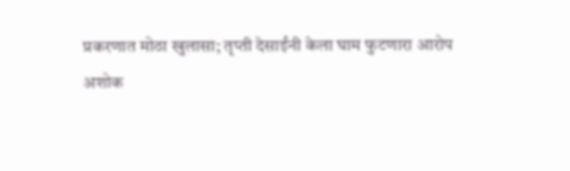प्रकरणात मोठा खुलासा; तृप्ती देसाईंनी केला घाम फुटणारा आरोप
अशोक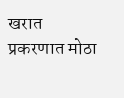खरात प्रकरणात मोठा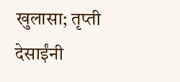खुलासा; तृप्ती देसाईंनी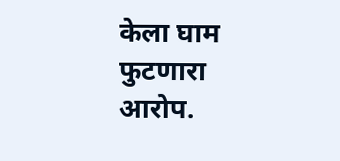केला घाम फुटणारा आरोप.